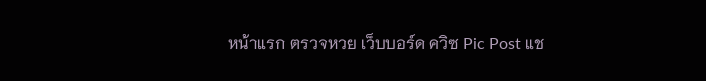หน้าแรก ตรวจหวย เว็บบอร์ด ควิซ Pic Post แช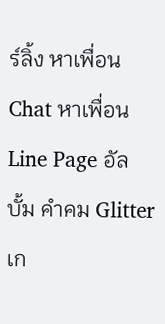ร์ลิ้ง หาเพื่อน Chat หาเพื่อน Line Page อัลบั้ม คำคม Glitter เก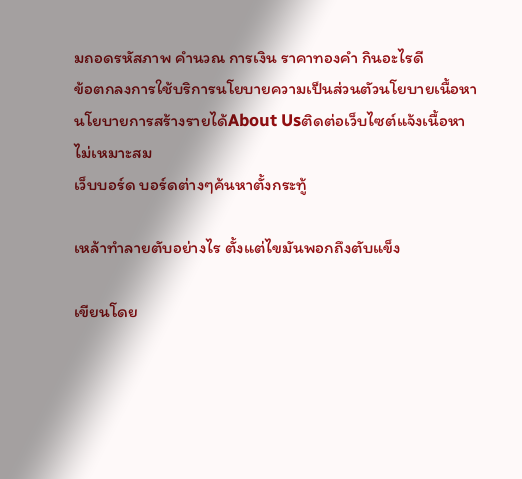มถอดรหัสภาพ คำนวณ การเงิน ราคาทองคำ กินอะไรดี
ข้อตกลงการใช้บริการนโยบายความเป็นส่วนตัวนโยบายเนื้อหานโยบายการสร้างรายได้About Usติดต่อเว็บไซต์แจ้งเนื้อหาไม่เหมาะสม
เว็บบอร์ด บอร์ดต่างๆค้นหาตั้งกระทู้

เหล้าทำลายตับอย่างไร ตั้งแต่ไขมันพอกถึงตับแข็ง

เขียนโดย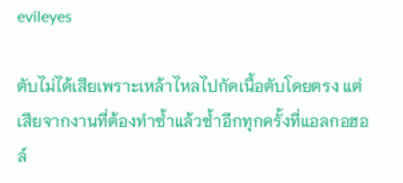evileyes

ตับไม่ได้เสียเพราะเหล้าไหลไปกัดเนื้อตับโดยตรง แต่เสียจากงานที่ต้องทำซ้ำแล้วซ้ำอีกทุกครั้งที่แอลกอฮอล์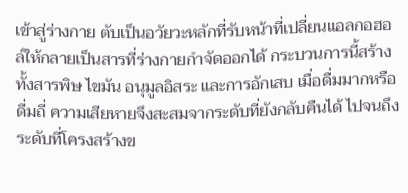เข้าสู่ร่างกาย ตับเป็นอวัยวะหลักที่รับหน้าที่เปลี่ยนแอลกอฮอล์ให้กลายเป็นสารที่ร่างกายกำจัดออกได้ กระบวนการนี้สร้างทั้งสารพิษ ไขมัน อนุมูลอิสระ และการอักเสบ เมื่อดื่มมากหรือดื่มถี่ ความเสียหายจึงสะสมจากระดับที่ยังกลับคืนได้ ไปจนถึงระดับที่โครงสร้างข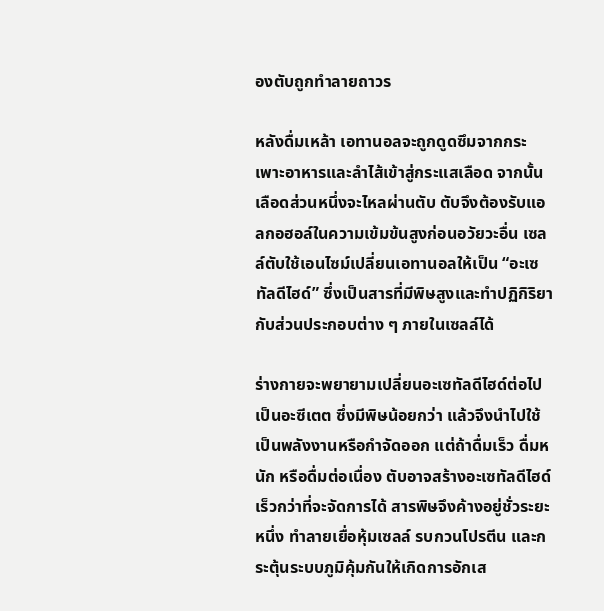องตับถูกทำลายถาวร

หลังดื่มเหล้า เอทานอลจะถูกดูดซึมจากกระเพาะอาหารและลำไส้เข้าสู่กระแสเลือด จากนั้นเลือดส่วนหนึ่งจะไหลผ่านตับ ตับจึงต้องรับแอลกอฮอล์ในความเข้มข้นสูงก่อนอวัยวะอื่น เซลล์ตับใช้เอนไซม์เปลี่ยนเอทานอลให้เป็น “อะเซทัลดีไฮด์” ซึ่งเป็นสารที่มีพิษสูงและทำปฏิกิริยากับส่วนประกอบต่าง ๆ ภายในเซลล์ได้

ร่างกายจะพยายามเปลี่ยนอะเซทัลดีไฮด์ต่อไปเป็นอะซีเตต ซึ่งมีพิษน้อยกว่า แล้วจึงนำไปใช้เป็นพลังงานหรือกำจัดออก แต่ถ้าดื่มเร็ว ดื่มหนัก หรือดื่มต่อเนื่อง ตับอาจสร้างอะเซทัลดีไฮด์เร็วกว่าที่จะจัดการได้ สารพิษจึงค้างอยู่ชั่วระยะหนึ่ง ทำลายเยื่อหุ้มเซลล์ รบกวนโปรตีน และกระตุ้นระบบภูมิคุ้มกันให้เกิดการอักเส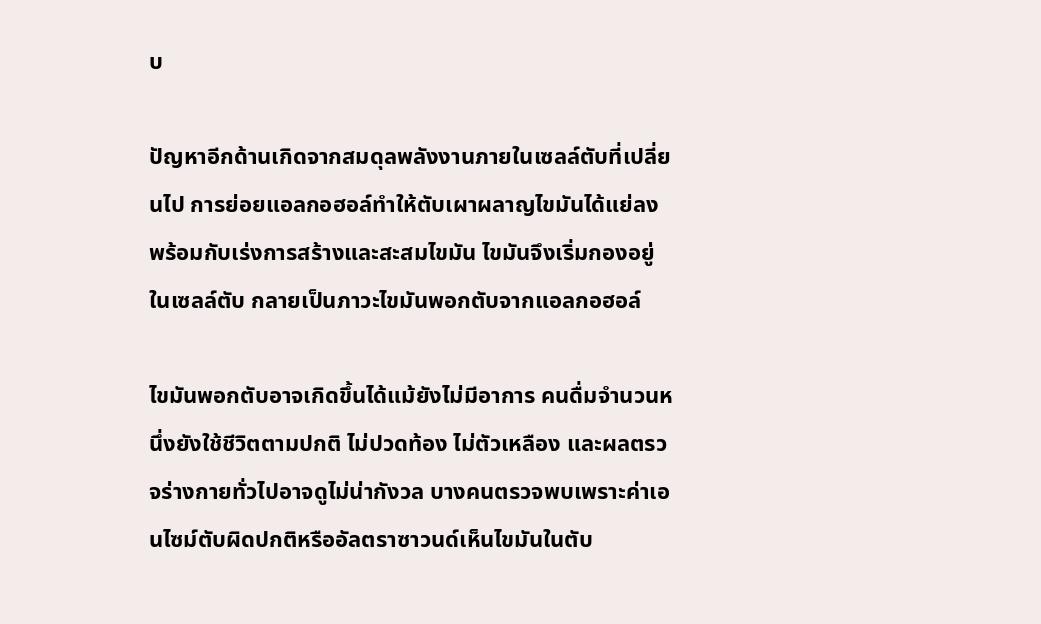บ

ปัญหาอีกด้านเกิดจากสมดุลพลังงานภายในเซลล์ตับที่เปลี่ยนไป การย่อยแอลกอฮอล์ทำให้ตับเผาผลาญไขมันได้แย่ลง พร้อมกับเร่งการสร้างและสะสมไขมัน ไขมันจึงเริ่มกองอยู่ในเซลล์ตับ กลายเป็นภาวะไขมันพอกตับจากแอลกอฮอล์

ไขมันพอกตับอาจเกิดขึ้นได้แม้ยังไม่มีอาการ คนดื่มจำนวนหนึ่งยังใช้ชีวิตตามปกติ ไม่ปวดท้อง ไม่ตัวเหลือง และผลตรวจร่างกายทั่วไปอาจดูไม่น่ากังวล บางคนตรวจพบเพราะค่าเอนไซม์ตับผิดปกติหรืออัลตราซาวนด์เห็นไขมันในตับ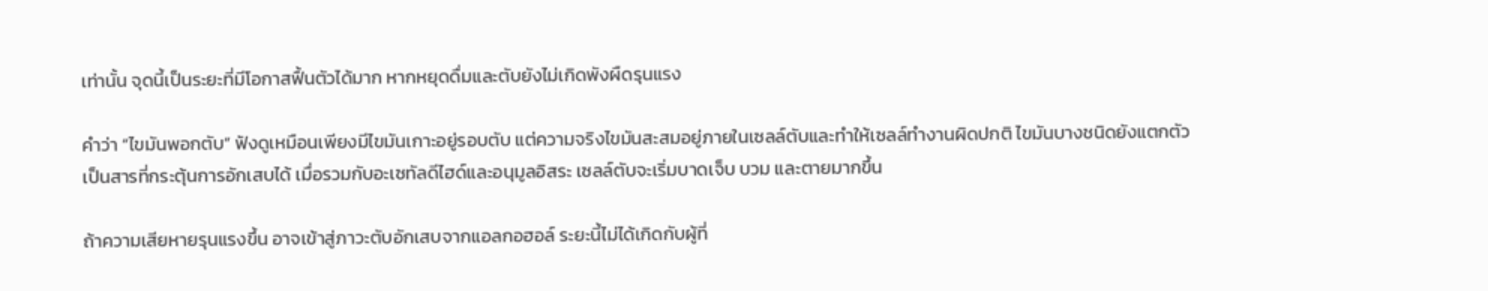เท่านั้น จุดนี้เป็นระยะที่มีโอกาสฟื้นตัวได้มาก หากหยุดดื่มและตับยังไม่เกิดพังผืดรุนแรง

คำว่า “ไขมันพอกตับ” ฟังดูเหมือนเพียงมีไขมันเกาะอยู่รอบตับ แต่ความจริงไขมันสะสมอยู่ภายในเซลล์ตับและทำให้เซลล์ทำงานผิดปกติ ไขมันบางชนิดยังแตกตัวเป็นสารที่กระตุ้นการอักเสบได้ เมื่อรวมกับอะเซทัลดีไฮด์และอนุมูลอิสระ เซลล์ตับจะเริ่มบาดเจ็บ บวม และตายมากขึ้น

ถ้าความเสียหายรุนแรงขึ้น อาจเข้าสู่ภาวะตับอักเสบจากแอลกอฮอล์ ระยะนี้ไม่ได้เกิดกับผู้ที่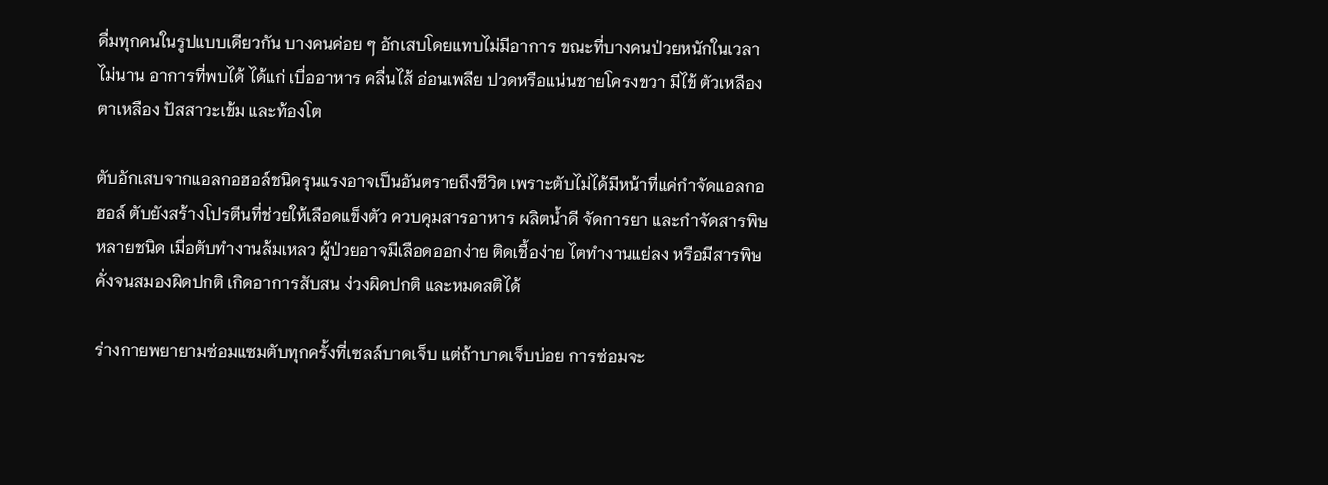ดื่มทุกคนในรูปแบบเดียวกัน บางคนค่อย ๆ อักเสบโดยแทบไม่มีอาการ ขณะที่บางคนป่วยหนักในเวลาไม่นาน อาการที่พบได้ ได้แก่ เบื่ออาหาร คลื่นไส้ อ่อนเพลีย ปวดหรือแน่นชายโครงขวา มีไข้ ตัวเหลือง ตาเหลือง ปัสสาวะเข้ม และท้องโต

ตับอักเสบจากแอลกอฮอล์ชนิดรุนแรงอาจเป็นอันตรายถึงชีวิต เพราะตับไม่ได้มีหน้าที่แค่กำจัดแอลกอฮอล์ ตับยังสร้างโปรตีนที่ช่วยให้เลือดแข็งตัว ควบคุมสารอาหาร ผลิตน้ำดี จัดการยา และกำจัดสารพิษหลายชนิด เมื่อตับทำงานล้มเหลว ผู้ป่วยอาจมีเลือดออกง่าย ติดเชื้อง่าย ไตทำงานแย่ลง หรือมีสารพิษคั่งจนสมองผิดปกติ เกิดอาการสับสน ง่วงผิดปกติ และหมดสติได้

ร่างกายพยายามซ่อมแซมตับทุกครั้งที่เซลล์บาดเจ็บ แต่ถ้าบาดเจ็บบ่อย การซ่อมจะ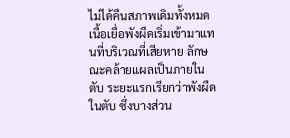ไม่ได้คืนสภาพเดิมทั้งหมด เนื้อเยื่อพังผืดเริ่มเข้ามาแทนที่บริเวณที่เสียหาย ลักษณะคล้ายแผลเป็นภายในตับ ระยะแรกเรียกว่าพังผืดในตับ ซึ่งบางส่วน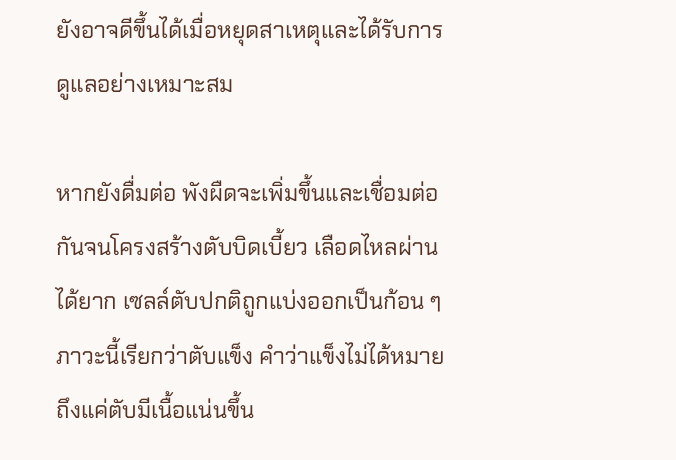ยังอาจดีขึ้นได้เมื่อหยุดสาเหตุและได้รับการดูแลอย่างเหมาะสม

หากยังดื่มต่อ พังผืดจะเพิ่มขึ้นและเชื่อมต่อกันจนโครงสร้างตับบิดเบี้ยว เลือดไหลผ่านได้ยาก เซลล์ตับปกติถูกแบ่งออกเป็นก้อน ๆ ภาวะนี้เรียกว่าตับแข็ง คำว่าแข็งไม่ได้หมายถึงแค่ตับมีเนื้อแน่นขึ้น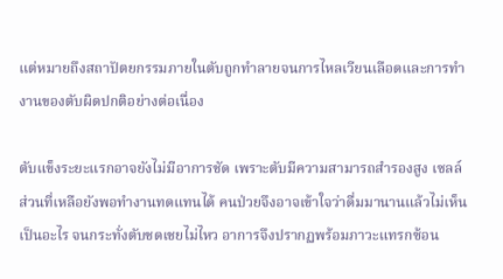แต่หมายถึงสถาปัตยกรรมภายในตับถูกทำลายจนการไหลเวียนเลือดและการทำงานของตับผิดปกติอย่างต่อเนื่อง

ตับแข็งระยะแรกอาจยังไม่มีอาการชัด เพราะตับมีความสามารถสำรองสูง เซลล์ส่วนที่เหลือยังพอทำงานทดแทนได้ คนป่วยจึงอาจเข้าใจว่าดื่มมานานแล้วไม่เห็นเป็นอะไร จนกระทั่งตับชดเชยไม่ไหว อาการจึงปรากฏพร้อมภาวะแทรกซ้อน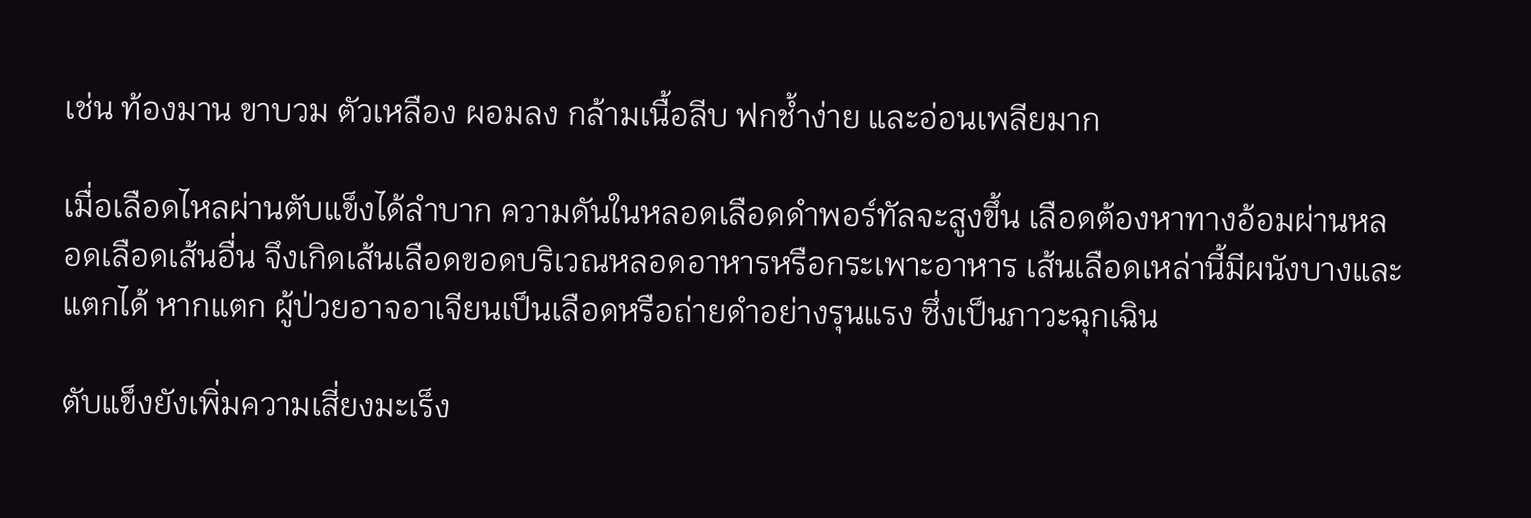เช่น ท้องมาน ขาบวม ตัวเหลือง ผอมลง กล้ามเนื้อลีบ ฟกช้ำง่าย และอ่อนเพลียมาก

เมื่อเลือดไหลผ่านตับแข็งได้ลำบาก ความดันในหลอดเลือดดำพอร์ทัลจะสูงขึ้น เลือดต้องหาทางอ้อมผ่านหลอดเลือดเส้นอื่น จึงเกิดเส้นเลือดขอดบริเวณหลอดอาหารหรือกระเพาะอาหาร เส้นเลือดเหล่านี้มีผนังบางและแตกได้ หากแตก ผู้ป่วยอาจอาเจียนเป็นเลือดหรือถ่ายดำอย่างรุนแรง ซึ่งเป็นภาวะฉุกเฉิน

ตับแข็งยังเพิ่มความเสี่ยงมะเร็ง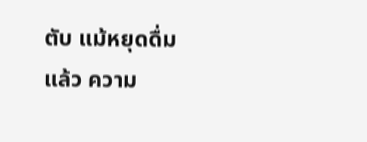ตับ แม้หยุดดื่มแล้ว ความ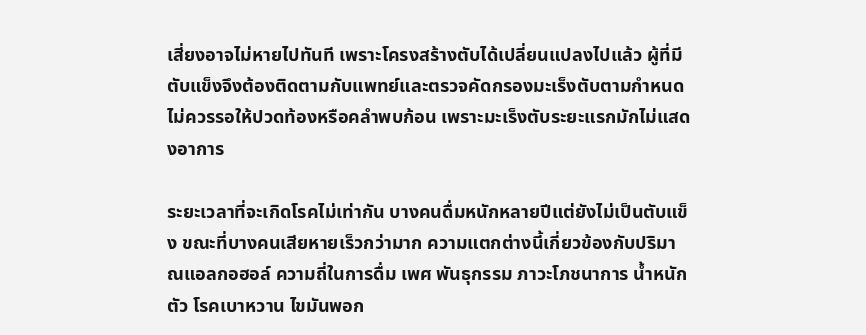เสี่ยงอาจไม่หายไปทันที เพราะโครงสร้างตับได้เปลี่ยนแปลงไปแล้ว ผู้ที่มีตับแข็งจึงต้องติดตามกับแพทย์และตรวจคัดกรองมะเร็งตับตามกำหนด ไม่ควรรอให้ปวดท้องหรือคลำพบก้อน เพราะมะเร็งตับระยะแรกมักไม่แสดงอาการ

ระยะเวลาที่จะเกิดโรคไม่เท่ากัน บางคนดื่มหนักหลายปีแต่ยังไม่เป็นตับแข็ง ขณะที่บางคนเสียหายเร็วกว่ามาก ความแตกต่างนี้เกี่ยวข้องกับปริมาณแอลกอฮอล์ ความถี่ในการดื่ม เพศ พันธุกรรม ภาวะโภชนาการ น้ำหนักตัว โรคเบาหวาน ไขมันพอก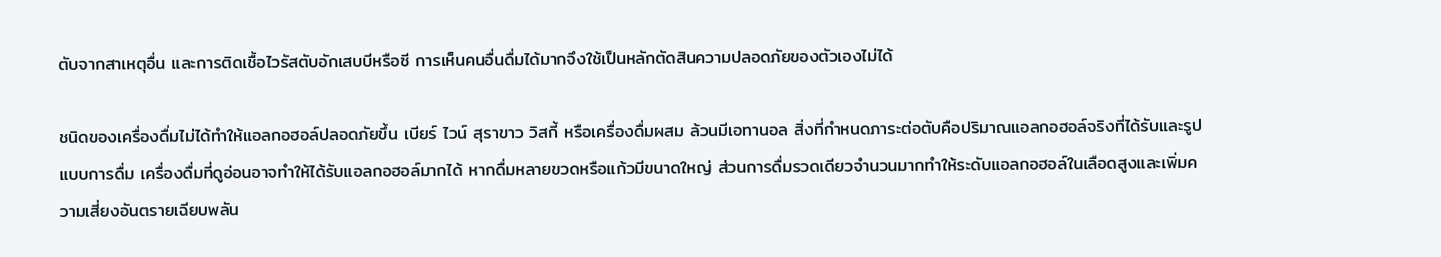ตับจากสาเหตุอื่น และการติดเชื้อไวรัสตับอักเสบบีหรือซี การเห็นคนอื่นดื่มได้มากจึงใช้เป็นหลักตัดสินความปลอดภัยของตัวเองไม่ได้

ชนิดของเครื่องดื่มไม่ได้ทำให้แอลกอฮอล์ปลอดภัยขึ้น เบียร์ ไวน์ สุราขาว วิสกี้ หรือเครื่องดื่มผสม ล้วนมีเอทานอล สิ่งที่กำหนดภาระต่อตับคือปริมาณแอลกอฮอล์จริงที่ได้รับและรูปแบบการดื่ม เครื่องดื่มที่ดูอ่อนอาจทำให้ได้รับแอลกอฮอล์มากได้ หากดื่มหลายขวดหรือแก้วมีขนาดใหญ่ ส่วนการดื่มรวดเดียวจำนวนมากทำให้ระดับแอลกอฮอล์ในเลือดสูงและเพิ่มความเสี่ยงอันตรายเฉียบพลัน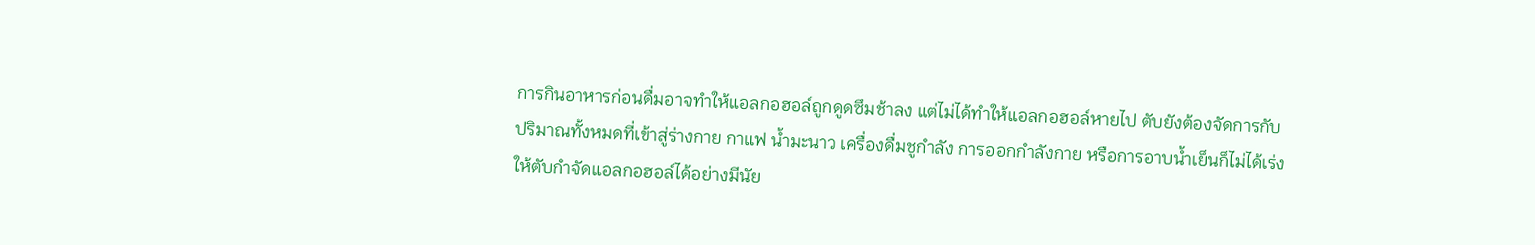การกินอาหารก่อนดื่มอาจทำให้แอลกอฮอล์ถูกดูดซึมช้าลง แต่ไม่ได้ทำให้แอลกอฮอล์หายไป ตับยังต้องจัดการกับปริมาณทั้งหมดที่เข้าสู่ร่างกาย กาแฟ น้ำมะนาว เครื่องดื่มชูกำลัง การออกกำลังกาย หรือการอาบน้ำเย็นก็ไม่ได้เร่งให้ตับกำจัดแอลกอฮอล์ได้อย่างมีนัย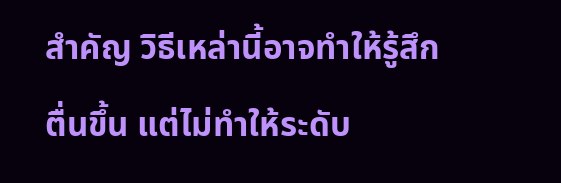สำคัญ วิธีเหล่านี้อาจทำให้รู้สึกตื่นขึ้น แต่ไม่ทำให้ระดับ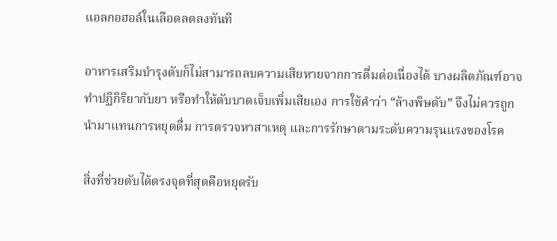แอลกอฮอล์ในเลือดลดลงทันที

อาหารเสริมบำรุงตับก็ไม่สามารถลบความเสียหายจากการดื่มต่อเนื่องได้ บางผลิตภัณฑ์อาจทำปฏิกิริยากับยา หรือทำให้ตับบาดเจ็บเพิ่มเสียเอง การใช้คำว่า “ล้างพิษตับ” จึงไม่ควรถูกนำมาแทนการหยุดดื่ม การตรวจหาสาเหตุ และการรักษาตามระดับความรุนแรงของโรค

สิ่งที่ช่วยตับได้ตรงจุดที่สุดคือหยุดรับ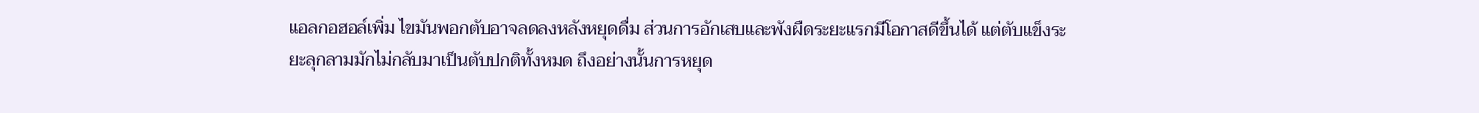แอลกอฮอล์เพิ่ม ไขมันพอกตับอาจลดลงหลังหยุดดื่ม ส่วนการอักเสบและพังผืดระยะแรกมีโอกาสดีขึ้นได้ แต่ตับแข็งระยะลุกลามมักไม่กลับมาเป็นตับปกติทั้งหมด ถึงอย่างนั้นการหยุด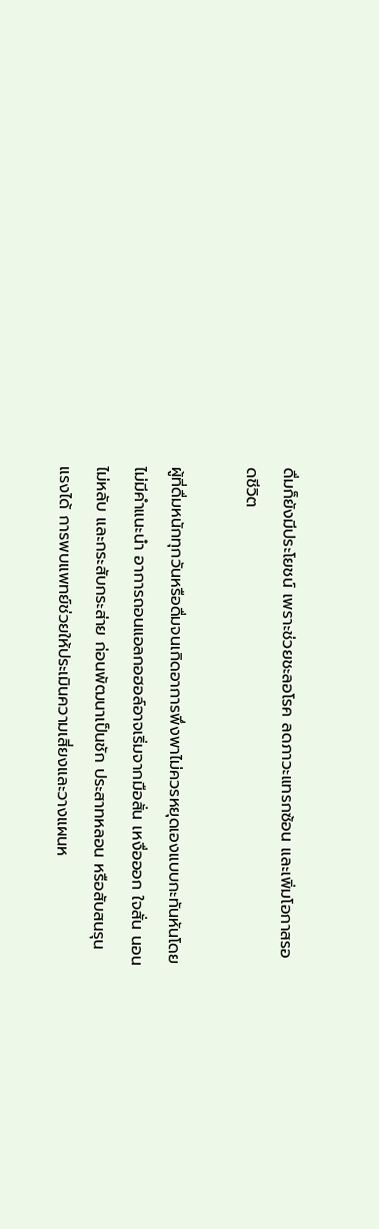ดื่มก็ยังมีประโยชน์ เพราะช่วยชะลอโรค ลดภาวะแทรกซ้อน และเพิ่มโอกาสรอดชีวิต

ผู้ที่ดื่มหนักทุกวันหรือดื่มจนเกิดอาการพึ่งพาไม่ควรหยุดเองแบบกะทันหันโดยไม่มีคำแนะนำ อาการถอนแอลกอฮอล์อาจเริ่มจากมือสั่น เหงื่อออก ใจสั่น นอนไม่หลับ และกระสับกระส่าย ก่อนพัฒนาเป็นชัก ประสาทหลอน หรือสับสนรุนแรงได้ การพบแพทย์ช่วยให้ประเมินความเสี่ยงและวางแผนห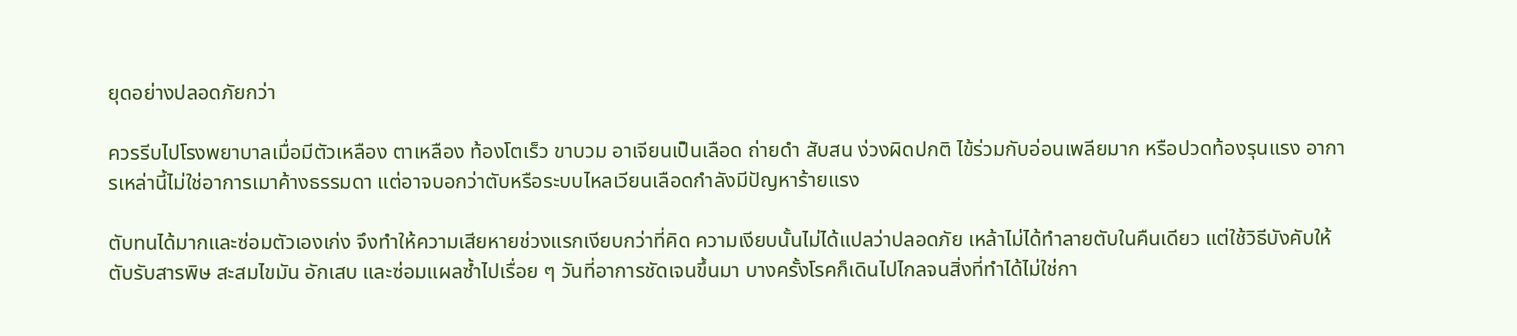ยุดอย่างปลอดภัยกว่า

ควรรีบไปโรงพยาบาลเมื่อมีตัวเหลือง ตาเหลือง ท้องโตเร็ว ขาบวม อาเจียนเป็นเลือด ถ่ายดำ สับสน ง่วงผิดปกติ ไข้ร่วมกับอ่อนเพลียมาก หรือปวดท้องรุนแรง อาการเหล่านี้ไม่ใช่อาการเมาค้างธรรมดา แต่อาจบอกว่าตับหรือระบบไหลเวียนเลือดกำลังมีปัญหาร้ายแรง

ตับทนได้มากและซ่อมตัวเองเก่ง จึงทำให้ความเสียหายช่วงแรกเงียบกว่าที่คิด ความเงียบนั้นไม่ได้แปลว่าปลอดภัย เหล้าไม่ได้ทำลายตับในคืนเดียว แต่ใช้วิธีบังคับให้ตับรับสารพิษ สะสมไขมัน อักเสบ และซ่อมแผลซ้ำไปเรื่อย ๆ วันที่อาการชัดเจนขึ้นมา บางครั้งโรคก็เดินไปไกลจนสิ่งที่ทำได้ไม่ใช่กา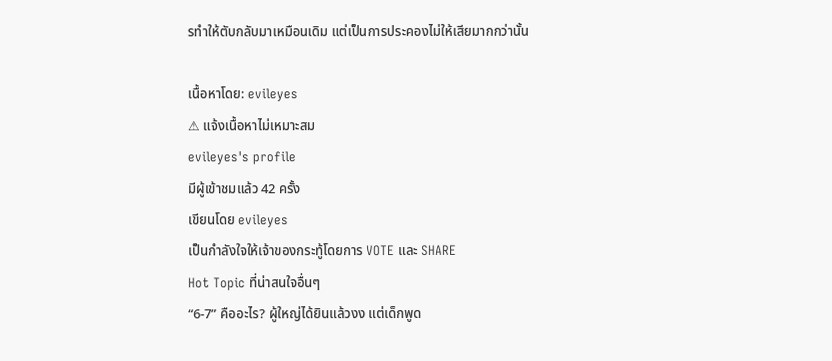รทำให้ตับกลับมาเหมือนเดิม แต่เป็นการประคองไม่ให้เสียมากกว่านั้น

เนื้อหาโดย: evileyes
⚠ แจ้งเนื้อหาไม่เหมาะสม
evileyes's profile
มีผู้เข้าชมแล้ว 42 ครั้ง
เขียนโดย evileyes
เป็นกำลังใจให้เจ้าของกระทู้โดยการ VOTE และ SHARE
Hot Topic ที่น่าสนใจอื่นๆ
“6-7” คืออะไร? ผู้ใหญ่ได้ยินแล้วงง แต่เด็กพูด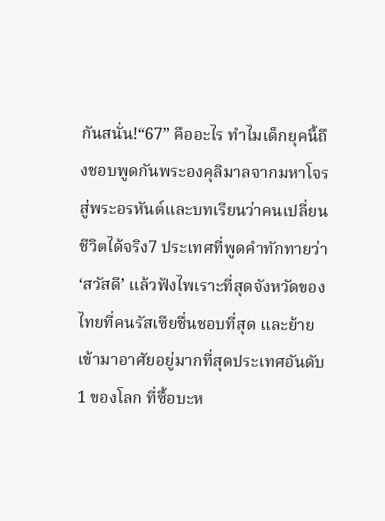กันสนั่น!“67” คืออะไร ทำไมเด็กยุคนี้ถึงชอบพูดกันพระองคุลิมาลจากมหาโจรสู่พระอรหันต์และบทเรียนว่าคนเปลี่ยนชีวิตได้จริง7 ประเทศที่พูดคำทักทายว่า ‘สวัสดี’ แล้วฟังไพเราะที่สุดจังหวัดของไทยที่คนรัสเซียชื่นชอบที่สุด และย้ายเข้ามาอาศัยอยู่มากที่สุดประเทศอันดับ 1 ของโลก ที่ซื้อบะห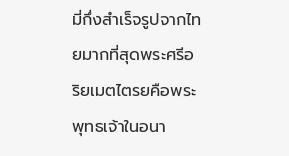มี่กึ่งสำเร็จรูปจากไทยมากที่สุดพระศรีอริยเมตไตรยคือพระพุทธเจ้าในอนา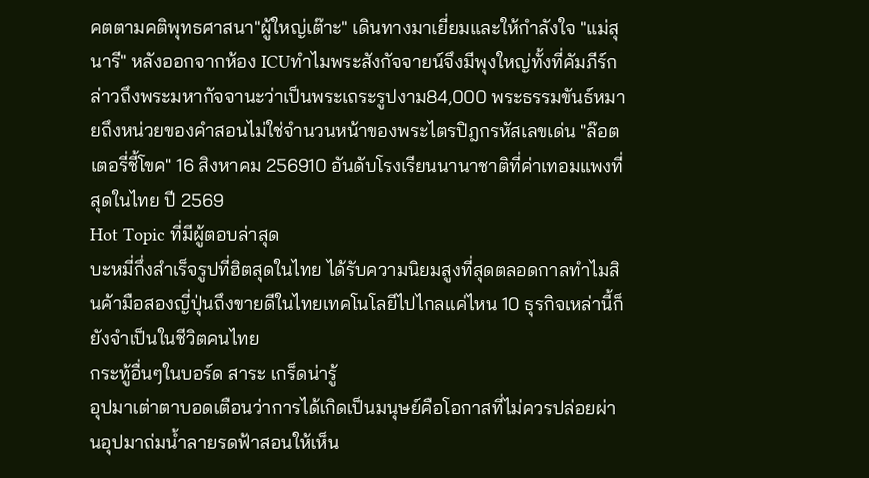คตตามคติพุทธศาสนา"ผู้ใหญ่เต๊าะ" เดินทางมาเยี่ยมและให้กำลังใจ "แม่สุนารี" หลังออกจากห้อง ICUทำไมพระสังกัจจายน์จึงมีพุงใหญ่ทั้งที่คัมภีร์กล่าวถึงพระมหากัจจานะว่าเป็นพระเถระรูปงาม84,000 พระธรรมขันธ์หมายถึงหน่วยของคำสอนไม่ใช่จำนวนหน้าของพระไตรปิฎกรหัสเลขเด่น "ล๊อตเตอรี่ชี้โขค" 16 สิงหาคม 256910 อันดับโรงเรียนนานาชาติที่ค่าเทอมแพงที่สุดในไทย ปี 2569
Hot Topic ที่มีผู้ตอบล่าสุด
บะหมี่กึ่งสำเร็จรูปที่ฮิตสุดในไทย ได้รับความนิยมสูงที่สุดตลอดกาลทำไมสินค้ามือสองญี่ปุ่นถึงขายดีในไทยเทคโนโลยีไปไกลแค่ไหน 10 ธุรกิจเหล่านี้ก็ยังจำเป็นในชีวิตคนไทย
กระทู้อื่นๆในบอร์ด สาระ เกร็ดน่ารู้
อุปมาเต่าตาบอดเตือนว่าการได้เกิดเป็นมนุษย์คือโอกาสที่ไม่ควรปล่อยผ่านอุปมาถ่มน้ำลายรดฟ้าสอนให้เห็น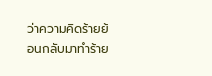ว่าความคิดร้ายย้อนกลับมาทำร้าย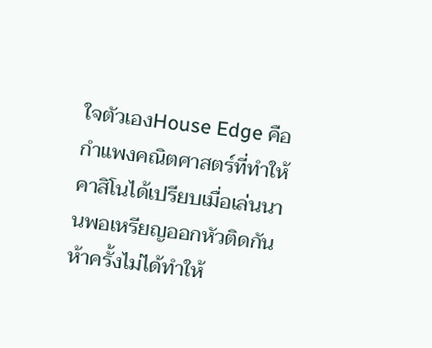ใจตัวเองHouse Edge คือกำแพงคณิตศาสตร์ที่ทำให้คาสิโนได้เปรียบเมื่อเล่นนานพอเหรียญออกหัวติดกันห้าครั้งไม่ได้ทำให้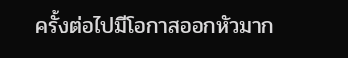ครั้งต่อไปมีโอกาสออกหัวมาก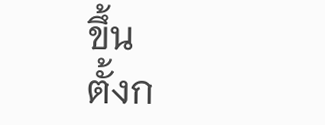ขึ้น
ตั้งก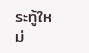ระทู้ใหม่